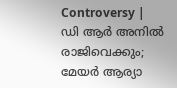Controversy | ഡി ആര്‍ അനില്‍ രാജിവെക്കും; മേയര്‍ ആര്യാ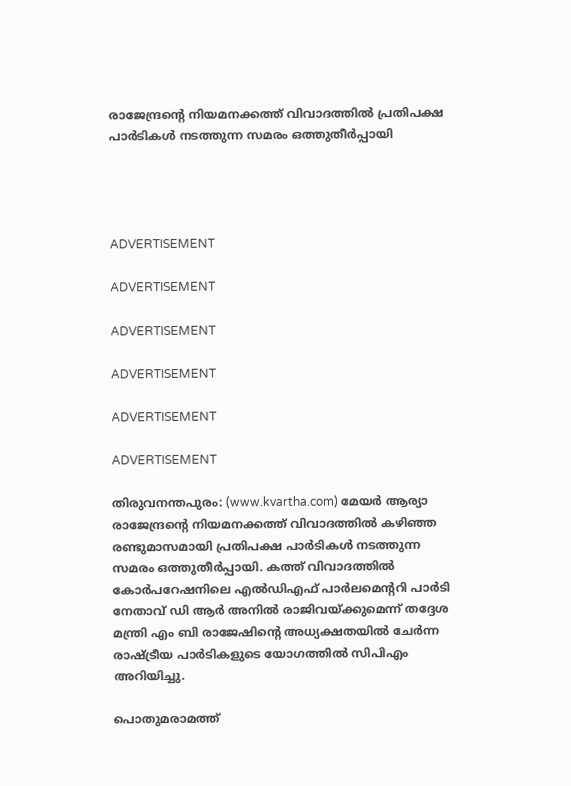രാജേന്ദ്രന്റെ നിയമനക്കത്ത് വിവാദത്തില്‍ പ്രതിപക്ഷ പാര്‍ടികള്‍ നടത്തുന്ന സമരം ഒത്തുതീര്‍പ്പായി




ADVERTISEMENT

ADVERTISEMENT

ADVERTISEMENT

ADVERTISEMENT

ADVERTISEMENT

ADVERTISEMENT

തിരുവനന്തപുരം: (www.kvartha.com) മേയര്‍ ആര്യാ രാജേന്ദ്രന്റെ നിയമനക്കത്ത് വിവാദത്തില്‍ കഴിഞ്ഞ രണ്ടുമാസമായി പ്രതിപക്ഷ പാര്‍ടികള്‍ നടത്തുന്ന സമരം ഒത്തുതീര്‍പ്പായി. കത്ത് വിവാദത്തില്‍ കോര്‍പറേഷനിലെ എല്‍ഡിഎഫ് പാര്‍ലമെന്ററി പാര്‍ടി നേതാവ് ഡി ആര്‍ അനില്‍ രാജിവയ്ക്കുമെന്ന് തദ്ദേശ മന്ത്രി എം ബി രാജേഷിന്റെ അധ്യക്ഷതയില്‍ ചേര്‍ന്ന രാഷ്ട്രീയ പാര്‍ടികളുടെ യോഗത്തില്‍ സിപിഎം അറിയിച്ചു.

പൊതുമരാമത്ത്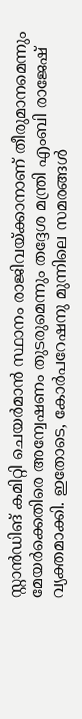സ്റ്റാന്‍ഡിങ് കമിറ്റി ചെയര്‍മാന്‍ സ്ഥാനം രാജിവയ്ക്കാനാണ് തീരുമാനമെന്നും മേയര്‍ക്കെതിരെ അന്വേഷണം തുടരുമെന്നും തദ്ദേശ മന്ത്രി എംബി രാജേഷ് വ്യക്തമാക്കി. ഇതോടെ, കോര്‍പറേഷനു മുന്നിലെ സമരങ്ങള്‍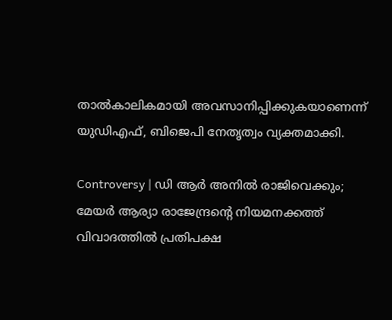താല്‍കാലികമായി അവസാനിപ്പിക്കുകയാണെന്ന് യുഡിഎഫ്, ബിജെപി നേതൃത്വം വ്യക്തമാക്കി.

Controversy | ഡി ആര്‍ അനില്‍ രാജിവെക്കും; മേയര്‍ ആര്യാ രാജേന്ദ്രന്റെ നിയമനക്കത്ത് വിവാദത്തില്‍ പ്രതിപക്ഷ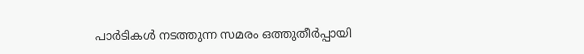പാര്‍ടികള്‍ നടത്തുന്ന സമരം ഒത്തുതീര്‍പ്പായി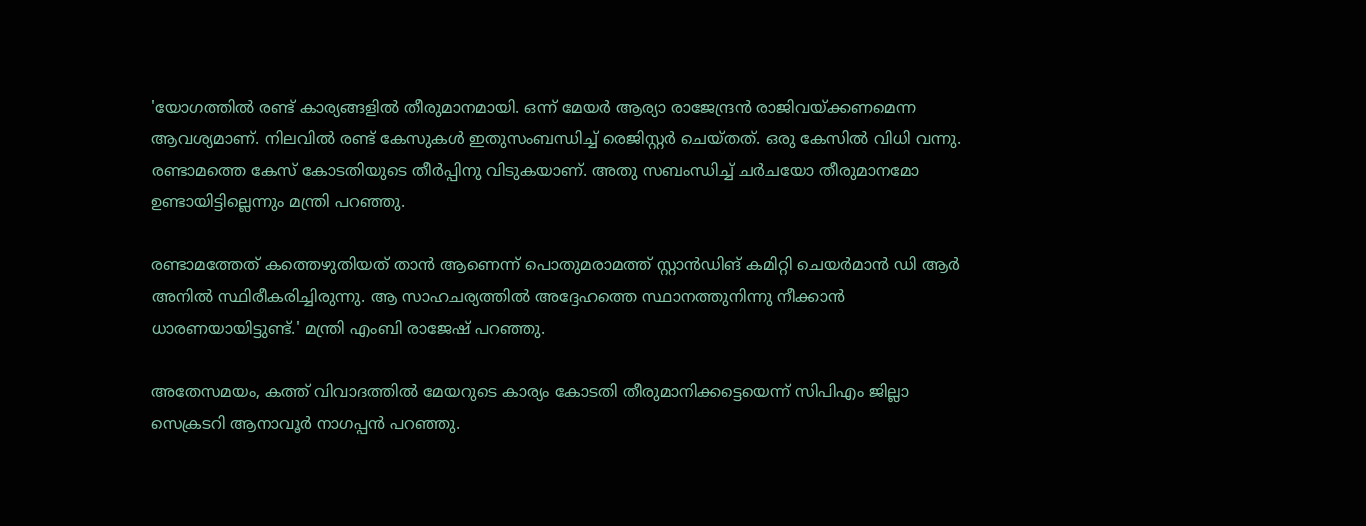'യോഗത്തില്‍ രണ്ട് കാര്യങ്ങളില്‍ തീരുമാനമായി. ഒന്ന് മേയര്‍ ആര്യാ രാജേന്ദ്രന്‍ രാജിവയ്ക്കണമെന്ന ആവശ്യമാണ്. നിലവില്‍ രണ്ട് കേസുകള്‍ ഇതുസംബന്ധിച്ച് രെജിസ്റ്റര്‍ ചെയ്തത്. ഒരു കേസില്‍ വിധി വന്നു. രണ്ടാമത്തെ കേസ് കോടതിയുടെ തീര്‍പ്പിനു വിടുകയാണ്. അതു സബംന്ധിച്ച് ചര്‍ചയോ തീരുമാനമോ ഉണ്ടായിട്ടില്ലെന്നും മന്ത്രി പറഞ്ഞു.

രണ്ടാമത്തേത് കത്തെഴുതിയത് താന്‍ ആണെന്ന് പൊതുമരാമത്ത് സ്റ്റാന്‍ഡിങ് കമിറ്റി ചെയര്‍മാന്‍ ഡി ആര്‍ അനില്‍ സ്ഥിരീകരിച്ചിരുന്നു. ആ സാഹചര്യത്തില്‍ അദ്ദേഹത്തെ സ്ഥാനത്തുനിന്നു നീക്കാന്‍ ധാരണയായിട്ടുണ്ട്.' മന്ത്രി എംബി രാജേഷ് പറഞ്ഞു.

അതേസമയം, കത്ത് വിവാദത്തില്‍ മേയറുടെ കാര്യം കോടതി തീരുമാനിക്കട്ടെയെന്ന് സിപിഎം ജില്ലാ സെക്രടറി ആനാവൂര്‍ നാഗപ്പന്‍ പറഞ്ഞു.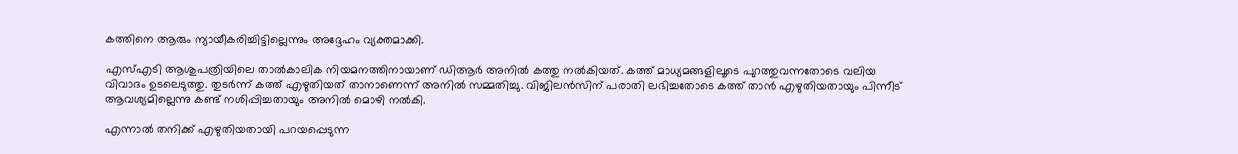കത്തിനെ ആരും ന്യായീകരിച്ചിട്ടില്ലെന്നും അദ്ദേഹം വ്യക്തമാക്കി.

എസ്എടി ആശുപത്രിയിലെ താല്‍കാലിക നിയമനത്തിനായാണ് ഡിആര്‍ അനില്‍ കത്തു നല്‍കിയത്. കത്ത് മാധ്യമങ്ങളിലൂടെ പുറത്തുവന്നതോടെ വലിയ വിവാദം ഉടലെടുത്തു. തുടര്‍ന്ന് കത്ത് എഴുതിയത് താനാണെന്ന് അനില്‍ സമ്മതിച്ചു. വിജിലന്‍സിന് പരാതി ലഭിച്ചതോടെ കത്ത് താന്‍ എഴുതിയതായും പിന്നീട് ആവശ്യമില്ലെന്നു കണ്ട് നശിപ്പിച്ചതായും അനില്‍ മൊഴി നല്‍കി.

എന്നാല്‍ തനിക്ക് എഴുതിയതായി പറയപ്പെടുന്ന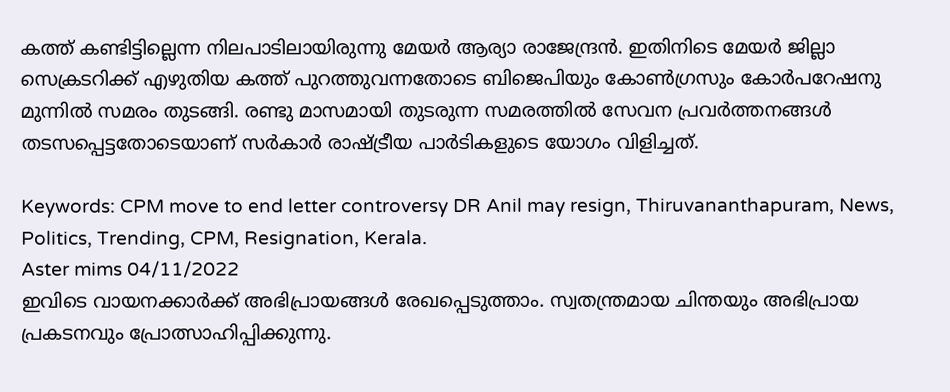കത്ത് കണ്ടിട്ടില്ലെന്ന നിലപാടിലായിരുന്നു മേയര്‍ ആര്യാ രാജേന്ദ്രന്‍. ഇതിനിടെ മേയര്‍ ജില്ലാ സെക്രടറിക്ക് എഴുതിയ കത്ത് പുറത്തുവന്നതോടെ ബിജെപിയും കോണ്‍ഗ്രസും കോര്‍പറേഷനു മുന്നില്‍ സമരം തുടങ്ങി. രണ്ടു മാസമായി തുടരുന്ന സമരത്തില്‍ സേവന പ്രവര്‍ത്തനങ്ങള്‍ തടസപ്പെട്ടതോടെയാണ് സര്‍കാര്‍ രാഷ്ട്രീയ പാര്‍ടികളുടെ യോഗം വിളിച്ചത്.

Keywords: CPM move to end letter controversy DR Anil may resign, Thiruvananthapuram, News, Politics, Trending, CPM, Resignation, Kerala.
Aster mims 04/11/2022
ഇവിടെ വായനക്കാർക്ക് അഭിപ്രായങ്ങൾ രേഖപ്പെടുത്താം. സ്വതന്ത്രമായ ചിന്തയും അഭിപ്രായ പ്രകടനവും പ്രോത്സാഹിപ്പിക്കുന്നു.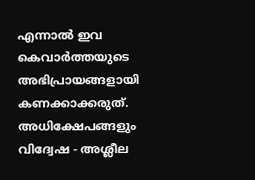എന്നാൽ ഇവ കെവാർത്തയുടെ അഭിപ്രായങ്ങളായി കണക്കാക്കരുത്. അധിക്ഷേപങ്ങളും വിദ്വേഷ - അശ്ലീല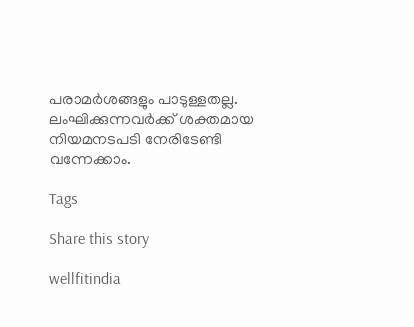പരാമർശങ്ങളും പാടുള്ളതല്ല. ലംഘിക്കുന്നവർക്ക് ശക്തമായ നിയമനടപടി നേരിടേണ്ടി വന്നേക്കാം.

Tags

Share this story

wellfitindia